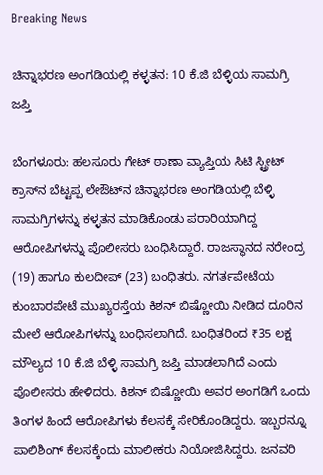Breaking News

ಚಿನ್ನಾಭರಣ ಅಂಗಡಿಯಲ್ಲಿ ಕಳ್ಳತನ: 10 ಕೆ.ಜಿ ಬೆಳ್ಳಿಯ ಸಾಮಗ್ರಿ ಜಪ್ತಿ

ಬೆಂಗಳೂರು: ಹಲಸೂರು ಗೇಟ್‌ ಠಾಣಾ ವ್ಯಾಪ್ತಿಯ ಸಿಟಿ ಸ್ಟ್ರೀಟ್‌ ಕ್ರಾಸ್‌ನ ಬೆಟ್ಟಪ್ಪ ಲೇಔಟ್‌ನ ಚಿನ್ನಾಭರಣ ಅಂಗಡಿಯಲ್ಲಿ ಬೆಳ್ಳಿ ಸಾಮಗ್ರಿಗಳನ್ನು ಕಳ್ಳತನ ಮಾಡಿಕೊಂಡು ಪರಾರಿಯಾಗಿದ್ದ ಆರೋಪಿಗಳನ್ನು ಪೊಲೀಸರು ಬಂಧಿಸಿದ್ದಾರೆ. ರಾಜಸ್ಥಾನದ ನರೇಂದ್ರ (19) ಹಾಗೂ ಕುಲದೀಪ್‌ (23) ಬಂಧಿತರು. ನಗರ್ತಪೇಟೆಯ ಕುಂಬಾರಪೇಟೆ ಮುಖ್ಯರಸ್ತೆಯ ಕಿಶನ್‌ ಬಿಷ್ಣೋಯಿ ನೀಡಿದ ದೂರಿನ ಮೇಲೆ ಆರೋಪಿಗಳನ್ನು ಬಂಧಿಸಲಾಗಿದೆ. ಬಂಧಿತರಿಂದ ₹35 ಲಕ್ಷ ಮೌಲ್ಯದ 10 ಕೆ.ಜಿ ಬೆಳ್ಳಿ ಸಾಮಗ್ರಿ ಜಪ್ತಿ ಮಾಡಲಾಗಿದೆ ಎಂದು ಪೊಲೀಸರು ಹೇಳಿದರು. ಕಿಶನ್‌ ಬಿಷ್ಣೋಯಿ ಅವರ ಅಂಗಡಿಗೆ ಒಂದು ತಿಂಗಳ ಹಿಂದೆ ಆರೋಪಿಗಳು ಕೆಲಸಕ್ಕೆ ಸೇರಿಕೊಂಡಿದ್ದರು. ಇಬ್ಬರನ್ನೂ ಪಾಲಿಶಿಂಗ್‌ ಕೆಲಸಕ್ಕೆಂದು ಮಾಲೀಕರು ನಿಯೋಜಿಸಿದ್ದರು. ಜನವರಿ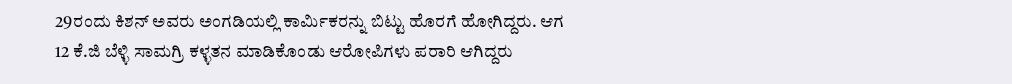29ರಂದು ಕಿಶನ್ ಅವರು ಅಂಗಡಿಯಲ್ಲಿ ಕಾರ್ಮಿಕರನ್ನು ಬಿಟ್ಟು ಹೊರಗೆ ಹೋಗಿದ್ದರು. ಆಗ 12 ಕೆ.ಜಿ ಬೆಳ್ಳಿ ಸಾಮಗ್ರಿ ಕಳ್ಳತನ ಮಾಡಿಕೊಂಡು ಆರೋಪಿಗಳು ಪರಾರಿ ಆಗಿದ್ದರು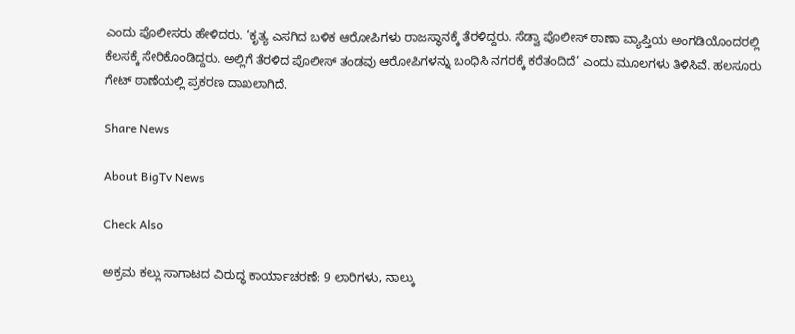ಎಂದು ಪೊಲೀಸರು ಹೇಳಿದರು. ‘ಕೃತ್ಯ ಎಸಗಿದ ಬಳಿಕ ಆರೋಪಿಗಳು ರಾಜಸ್ಥಾನಕ್ಕೆ ತೆರಳಿದ್ದರು. ಸೆಡ್ವಾ ಪೊಲೀಸ್ ಠಾಣಾ ವ್ಯಾಪ್ತಿಯ ಅಂಗಡಿಯೊಂದರಲ್ಲಿ ಕೆಲಸಕ್ಕೆ ಸೇರಿಕೊಂಡಿದ್ದರು. ಅಲ್ಲಿಗೆ ತೆರಳಿದ ಪೊಲೀಸ್‌ ತಂಡವು ಆರೋಪಿಗಳನ್ನು ಬಂಧಿಸಿ ನಗರಕ್ಕೆ ‌ಕರೆತಂದಿದೆ’ ಎಂದು ಮೂಲಗಳು ತಿಳಿಸಿವೆ. ಹಲಸೂರು ಗೇಟ್‌ ಠಾಣೆಯಲ್ಲಿ ಪ್ರಕರಣ ದಾಖಲಾಗಿದೆ.

Share News

About BigTv News

Check Also

ಅಕ್ರಮ ಕಲ್ಲು ಸಾಗಾಟದ ವಿರುದ್ಧ ಕಾರ್ಯಾಚರಣೆ: 9 ಲಾರಿಗಳು, ನಾಲ್ಕು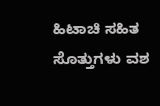ಹಿಟಾಚಿ ಸಹಿತ ಸೊತ್ತುಗಳು ವಶ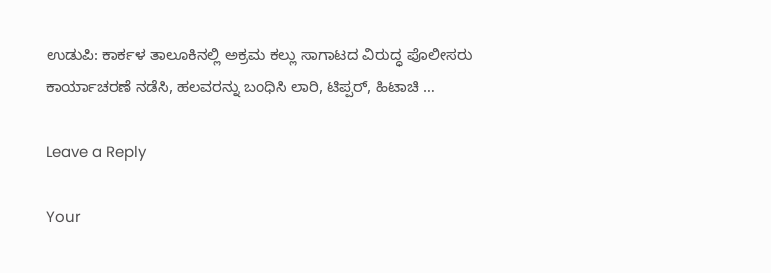ಉಡುಪಿ: ಕಾರ್ಕಳ ತಾಲೂಕಿನಲ್ಲಿ ಅಕ್ರಮ ಕಲ್ಲು ಸಾಗಾಟದ ವಿರುದ್ಧ ಪೊಲೀಸರು ಕಾರ್ಯಾಚರಣೆ ನಡೆಸಿ, ಹಲವರನ್ನು ಬಂಧಿಸಿ ಲಾರಿ, ಟಿಪ್ಪರ್, ಹಿಟಾಚಿ …

Leave a Reply

Your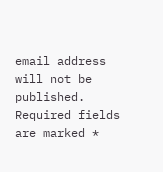email address will not be published. Required fields are marked *